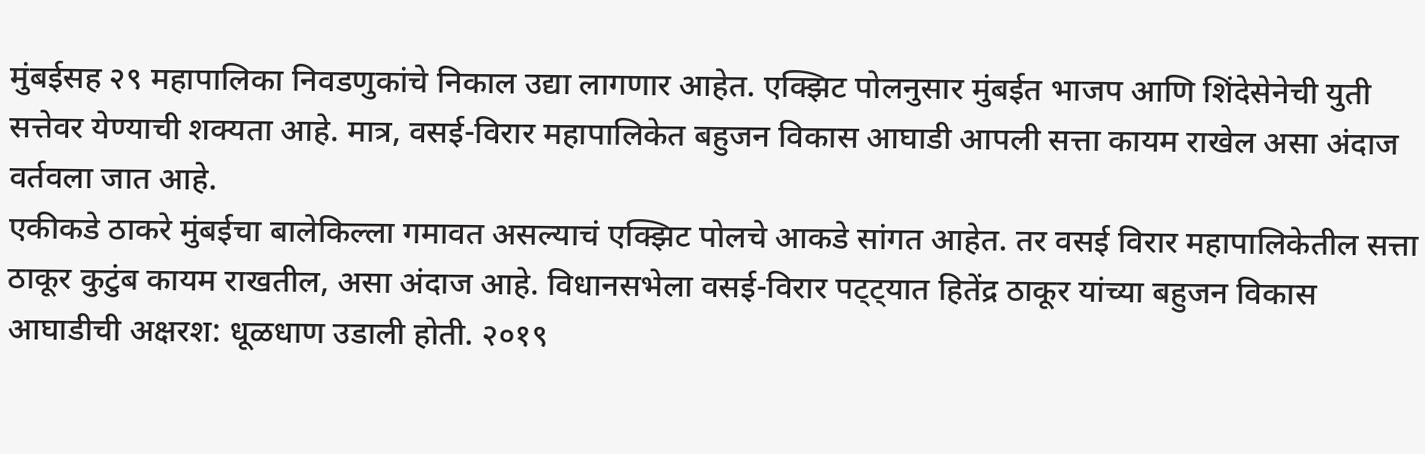मुंबईसह २९ महापालिका निवडणुकांचे निकाल उद्या लागणार आहेत. एक्झिट पोलनुसार मुंबईत भाजप आणि शिंदेसेनेची युती सत्तेवर येण्याची शक्यता आहे. मात्र, वसई-विरार महापालिकेत बहुजन विकास आघाडी आपली सत्ता कायम राखेल असा अंदाज वर्तवला जात आहे.
एकीकडे ठाकरे मुंबईचा बालेकिल्ला गमावत असल्याचं एक्झिट पोलचे आकडे सांगत आहेत. तर वसई विरार महापालिकेतील सत्ता ठाकूर कुटुंब कायम राखतील, असा अंदाज आहे. विधानसभेला वसई-विरार पट्ट्यात हितेंद्र ठाकूर यांच्या बहुजन विकास आघाडीची अक्षरश: धूळधाण उडाली होती. २०१९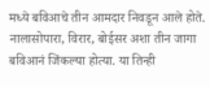मध्ये बविआचे तीन आमदार निवडून आले होते. नालासोपारा, विरार, बोईसर अशा तीन जागा बविआनं जिंकल्या होत्या. या तिन्ही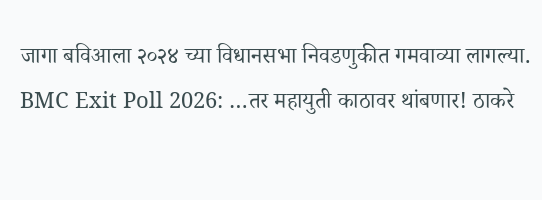जागा बविआला २०२४ च्या विधानसभा निवडणुकीत गमवाव्या लागल्या.
BMC Exit Poll 2026: …तर महायुती काठावर थांबणार! ठाकरे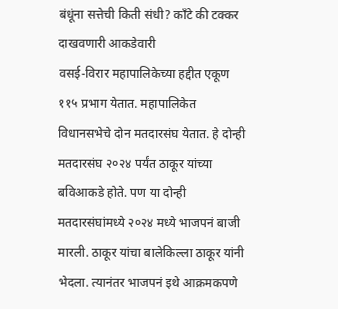बंधूंना सत्तेची किती संधी? काँटे की टक्कर दाखवणारी आकडेवारी
वसई-विरार महापालिकेच्या हद्दीत एकूण ११५ प्रभाग येतात. महापालिकेत विधानसभेचे दोन मतदारसंघ येतात. हे दोन्ही मतदारसंघ २०२४ पर्यंत ठाकूर यांच्या बविआकडे होते. पण या दोन्ही मतदारसंघांमध्ये २०२४ मध्ये भाजपनं बाजी मारली. ठाकूर यांचा बालेकिल्ला ठाकूर यांनी भेदला. त्यानंतर भाजपनं इथे आक्रमकपणे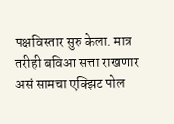पक्षविस्तार सुरु केला. मात्र तरीही बविआ सत्ता राखणार असं सामचा एक्झिट पोल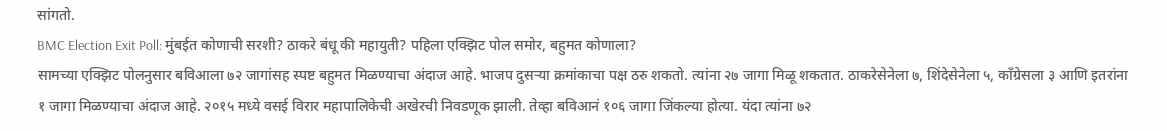सांगतो.
BMC Election Exit Poll: मुंबईत कोणाची सरशी? ठाकरे बंधू की महायुती? पहिला एक्झिट पोल समोर, बहुमत कोणाला?
सामच्या एक्झिट पोलनुसार बविआला ७२ जागांसह स्पष्ट बहुमत मिळण्याचा अंदाज आहे. भाजप दुसऱ्या क्रमांकाचा पक्ष ठरु शकतो. त्यांना २७ जागा मिळू शकतात. ठाकरेसेनेला ७, शिंदेसेनेला ५, काँग्रेसला ३ आणि इतरांना १ जागा मिळण्याचा अंदाज आहे. २०१५ मध्ये वसई विरार महापालिकेची अखेरची निवडणूक झाली. तेव्हा बविआनं १०६ जागा जिंकल्या होत्या. यंदा त्यांना ७२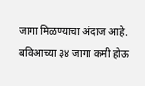जागा मिळण्याचा अंदाज आहे. बविआच्या ३४ जागा कमी होऊ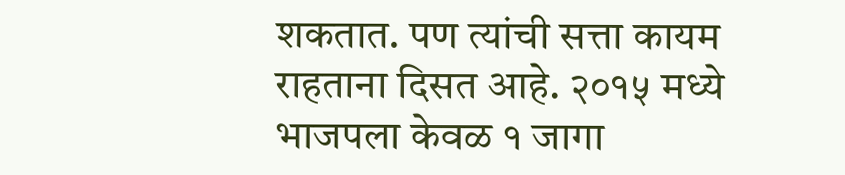शकतात. पण त्यांची सत्ता कायम राहताना दिसत आहे. २०१५ मध्ये भाजपला केवळ १ जागा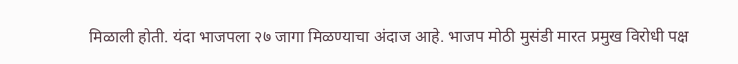मिळाली होती. यंदा भाजपला २७ जागा मिळण्याचा अंदाज आहे. भाजप मोठी मुसंडी मारत प्रमुख विरोधी पक्ष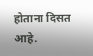होताना दिसत आहे.